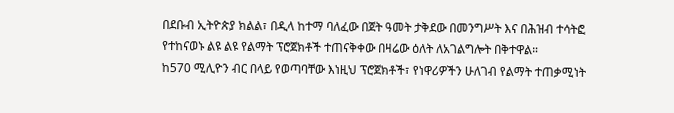በደቡብ ኢትዮጵያ ክልል፣ በዲላ ከተማ ባለፈው በጀት ዓመት ታቅደው በመንግሥት እና በሕዝብ ተሳትፎ የተከናወኑ ልዩ ልዩ የልማት ፕሮጀክቶች ተጠናቅቀው በዛሬው ዕለት ለአገልግሎት በቅተዋል።
ከ570 ሚሊዮን ብር በላይ የወጣባቸው እነዚህ ፕሮጀክቶች፣ የነዋሪዎችን ሁለገብ የልማት ተጠቃሚነት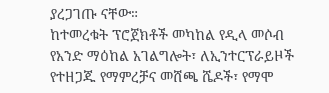ያረጋገጡ ናቸው።
ከተመረቁት ፕሮጀክቶች መካከል የዲላ መሶብ የአንድ ማዕከል አገልግሎት፣ ለኢንተርፕራይዞች የተዘጋጁ የማምረቻና መሸጫ ሼዶች፣ የማሞ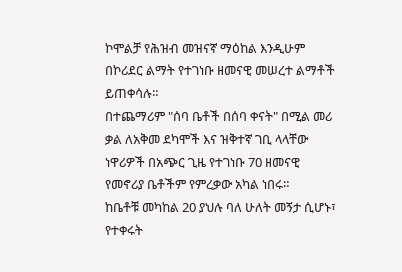ኮሞልቻ የሕዝብ መዝናኛ ማዕከል እንዲሁም በኮሪደር ልማት የተገነቡ ዘመናዊ መሠረተ ልማቶች ይጠቀሳሉ።
በተጨማሪም "ሰባ ቤቶች በሰባ ቀናት" በሚል መሪ ቃል ለአቅመ ደካሞች እና ዝቅተኛ ገቢ ላላቸው ነዋሪዎች በአጭር ጊዜ የተገነቡ 70 ዘመናዊ የመኖሪያ ቤቶችም የምረቃው አካል ነበሩ።
ከቤቶቹ መካከል 20 ያህሉ ባለ ሁለት መኝታ ሲሆኑ፣ የተቀሩት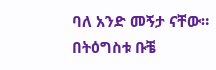ባለ አንድ መኝታ ናቸው።
በትዕግስቱ ቡቼ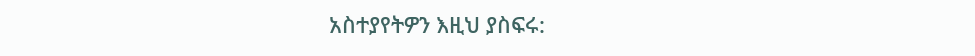አስተያየትዎን እዚህ ያስፍሩ: